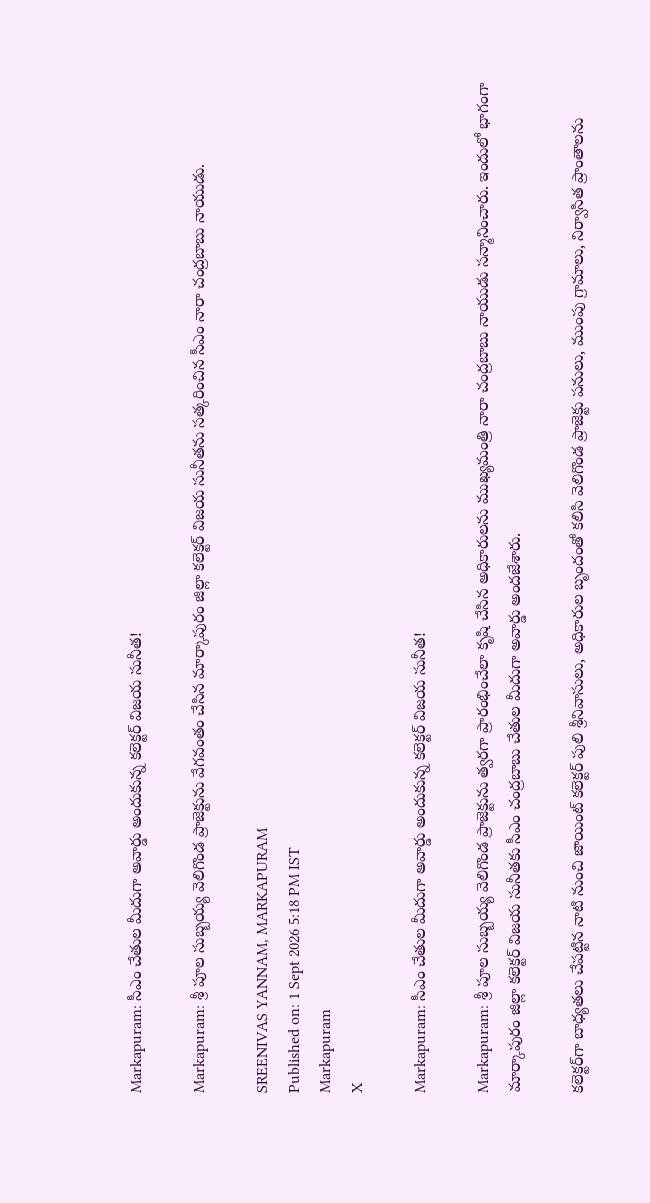Markapuram: సీఎం చేతుల మీదుగా అవార్డు అందుకున్న కలెక్టర్ విజయ సునీత!

Markapuram: శ్రీ పూల సుబ్బయ్య వెలిగొండ ప్రాజెక్టును వేగవంతం చేసిన మార్కాపురం జిల్లా కలెక్టర్ విజయ సునీతను సత్కరించిన సీఎం నారా చంద్రబాబు నాయుడు.

SREENIVAS YANNAM, MARKAPURAM
Published on: 1 Sept 2026 5:18 PM IST
Markapuram
X

Markapuram: సీఎం చేతుల మీదుగా అవార్డు అందుకున్న కలెక్టర్ విజయ సునీత!

Markapuram: శ్రీ పూల సుబ్బయ్య వెలిగొండ ప్రాజెక్టును త్వరగా ప్రారంభించేలా కృషి చేసిన అధికారులను ముఖ్యమంత్రి నారా చంద్రబాబు నాయుడు సన్మానించారు. ఇందులో భాగంగా మార్కాపురం జిల్లా కలెక్టర్ విజయ సునీతకు సీఎం చంద్రబాబు చేతుల మీదుగా అవార్డు అందజేశారు.

కలెక్టర్‌గా బాధ్యతలు చేపట్టిన నాటి నుంచి జాయింట్ కలెక్టర్ పులి శ్రీనివాసులు, అధికారుల బృందంతో కలిసి వెలిగొండ ప్రాజెక్టు పనులు, ముంపు గ్రామాలు, నిర్వాసిత ప్రాంతాలను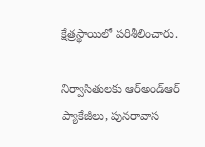క్షేత్రస్థాయిలో పరిశీలించారు.

నిర్వాసితులకు ఆర్‌అండ్‌ఆర్ ప్యాకేజీలు, పునరావాస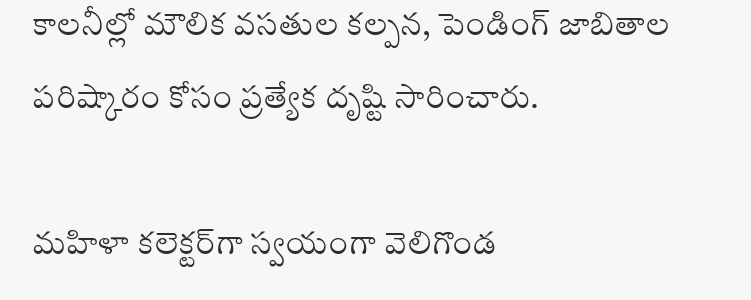కాలనీల్లో మౌలిక వసతుల కల్పన, పెండింగ్ జాబితాల పరిష్కారం కోసం ప్రత్యేక దృష్టి సారించారు.

మహిళా కలెక్టర్‌గా స్వయంగా వెలిగొండ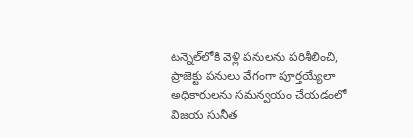టన్నెల్‌లోకి వెళ్లి పనులను పరిశీలించి, ప్రాజెక్టు పనులు వేగంగా పూర్తయ్యేలా అధికారులను సమన్వయం చేయడంలో విజయ సునీత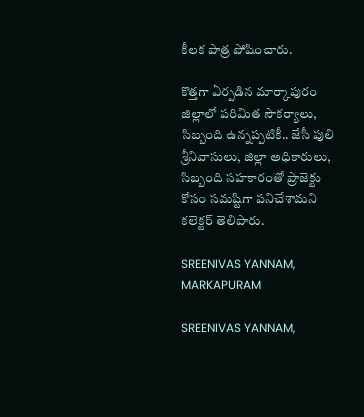కీలక పాత్ర పోషించారు.

కొత్తగా ఏర్పడిన మార్కాపురం జిల్లాలో పరిమిత సౌకర్యాలు, సిబ్బంది ఉన్నప్పటికీ.. జేసీ పులి శ్రీనివాసులు, జిల్లా అధికారులు, సిబ్బంది సహకారంతో ప్రాజెక్టు కోసం సమష్టిగా పనిచేశామని కలెక్టర్ తెలిపారు.

SREENIVAS YANNAM, MARKAPURAM

SREENIVAS YANNAM,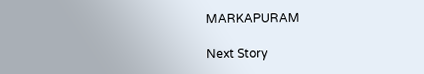MARKAPURAM

Next Story